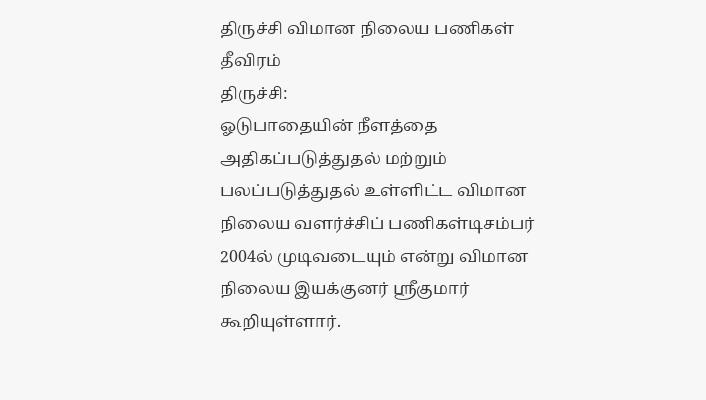திருச்சி விமான நிலைய பணிகள் தீவிரம்
திருச்சி:
ஓடுபாதையின் நீளத்தை அதிகப்படுத்துதல் மற்றும் பலப்படுத்துதல் உள்ளிட்ட விமான நிலைய வளர்ச்சிப் பணிகள்டிசம்பர் 2004ல் முடிவடையும் என்று விமான நிலைய இயக்குனர் ஸ்ரீகுமார் கூறியுள்ளார்.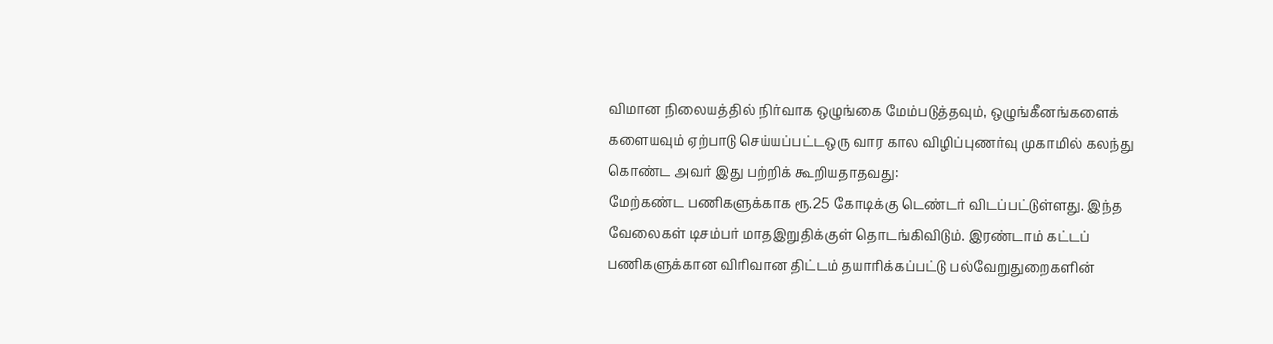விமான நிலையத்தில் நிர்வாக ஒழுங்கை மேம்படுத்தவும், ஒழுங்கீனங்களைக் களையவும் ஏற்பாடு செய்யப்பட்டஒரு வார கால விழிப்புணர்வு முகாமில் கலந்து கொண்ட அவர் இது பற்றிக் கூறியதாதவது:
மேற்கண்ட பணிகளுக்காக ரூ.25 கோடிக்கு டெண்டர் விடப்பட்டுள்ளது. இந்த வேலைகள் டிசம்பர் மாதஇறுதிக்குள் தொடங்கிவிடும். இரண்டாம் கட்டப் பணிகளுக்கான விரிவான திட்டம் தயாரிக்கப்பட்டு பல்வேறுதுறைகளின்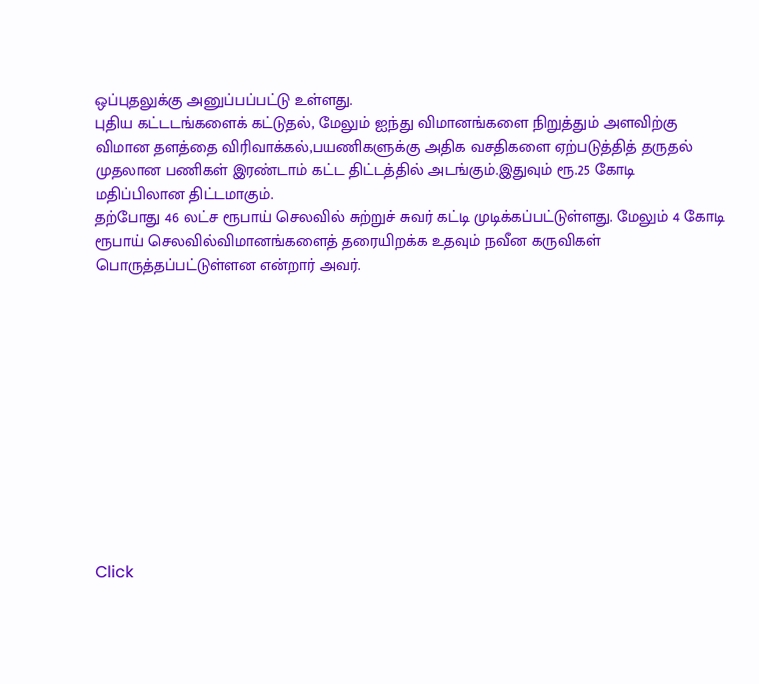ஒப்புதலுக்கு அனுப்பப்பட்டு உள்ளது.
புதிய கட்டடங்களைக் கட்டுதல், மேலும் ஐந்து விமானங்களை நிறுத்தும் அளவிற்கு விமான தளத்தை விரிவாக்கல்,பயணிகளுக்கு அதிக வசதிகளை ஏற்படுத்தித் தருதல் முதலான பணிகள் இரண்டாம் கட்ட திட்டத்தில் அடங்கும்.இதுவும் ரூ.25 கோடி மதிப்பிலான திட்டமாகும்.
தற்போது 46 லட்ச ரூபாய் செலவில் சுற்றுச் சுவர் கட்டி முடிக்கப்பட்டுள்ளது. மேலும் 4 கோடி ரூபாய் செலவில்விமானங்களைத் தரையிறக்க உதவும் நவீன கருவிகள் பொருத்தப்பட்டுள்ளன என்றார் அவர்.












Click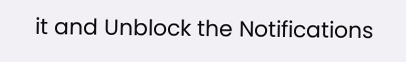it and Unblock the Notifications